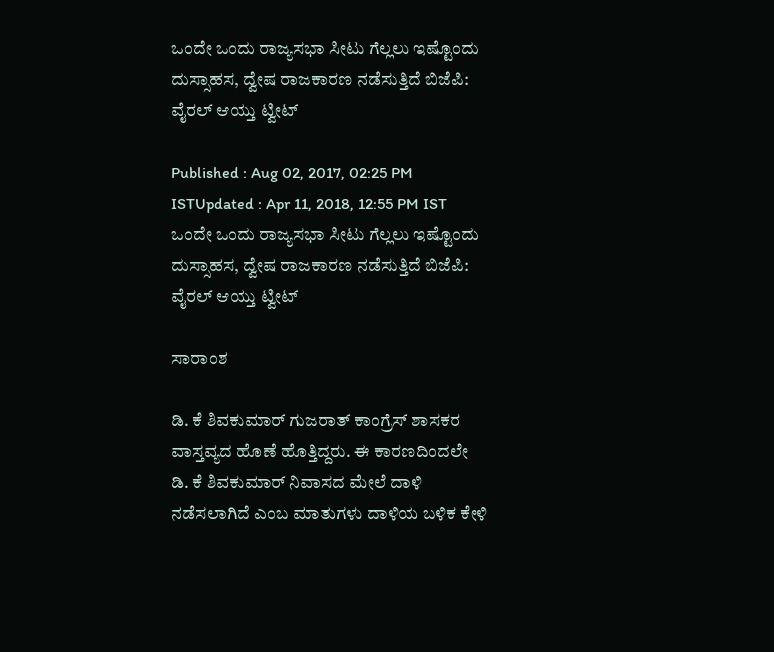ಒಂದೇ ಒಂದು ರಾಜ್ಯಸಭಾ ಸೀಟು ಗೆಲ್ಲಲು ಇಷ್ಟೊಂದು ದುಸ್ಸಾಹಸ, ದ್ವೇಷ ರಾಜಕಾರಣ ನಡೆಸುತ್ತಿದೆ ಬಿಜೆಪಿ: ವೈರಲ್ ಆಯ್ತು ಟ್ವೀಟ್

Published : Aug 02, 2017, 02:25 PM ISTUpdated : Apr 11, 2018, 12:55 PM IST
ಒಂದೇ ಒಂದು ರಾಜ್ಯಸಭಾ ಸೀಟು ಗೆಲ್ಲಲು ಇಷ್ಟೊಂದು ದುಸ್ಸಾಹಸ, ದ್ವೇಷ ರಾಜಕಾರಣ ನಡೆಸುತ್ತಿದೆ ಬಿಜೆಪಿ: ವೈರಲ್ ಆಯ್ತು ಟ್ವೀಟ್

ಸಾರಾಂಶ

ಡಿ. ಕೆ ಶಿವಕುಮಾರ್ ಗುಜರಾತ್ ಕಾಂಗ್ರೆಸ್ ಶಾಸಕರ ವಾಸ್ತವ್ಯದ ಹೊಣೆ ಹೊತ್ತಿದ್ದರು. ಈ ಕಾರಣದಿಂದಲೇ ಡಿ. ಕೆ ಶಿವಕುಮಾರ್ ನಿವಾಸದ ಮೇಲೆ ದಾಳಿ ನಡೆಸಲಾಗಿದೆ ಎಂಬ ಮಾತುಗಳು ದಾಳಿಯ ಬಳಿಕ ಕೇಳಿ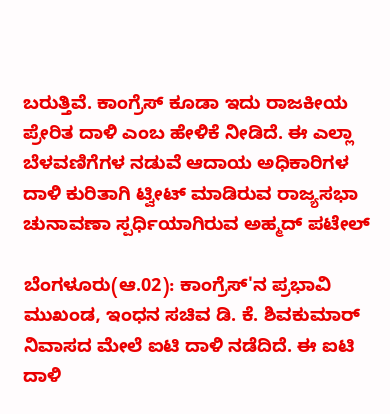ಬರುತ್ತಿವೆ. ಕಾಂಗ್ರೆಸ್ ಕೂಡಾ ಇದು ರಾಜಕೀಯ ಪ್ರೇರಿತ ದಾಳಿ ಎಂಬ ಹೇಳಿಕೆ ನೀಡಿದೆ. ಈ ಎಲ್ಲಾ ಬೆಳವಣಿಗೆಗಳ ನಡುವೆ ಆದಾಯ ಅಧಿಕಾರಿಗಳ ದಾಳಿ ಕುರಿತಾಗಿ ಟ್ವೀಟ್ ಮಾಡಿರುವ ರಾಜ್ಯಸಭಾ ಚುನಾವಣಾ ಸ್ಪರ್ಧಿಯಾಗಿರುವ ಅಹ್ಮದ್ ಪಟೇಲ್

ಬೆಂಗಳೂರು(ಆ.02): ಕಾಂಗ್ರೆಸ್'ನ ಪ್ರಭಾವಿ ಮುಖಂಡ, ಇಂಧನ ಸಚಿವ ಡಿ. ಕೆ. ಶಿವಕುಮಾರ್ ನಿವಾಸದ ಮೇಲೆ ಐಟಿ ದಾಳಿ ನಡೆದಿದೆ. ಈ ಐಟಿ ದಾಳಿ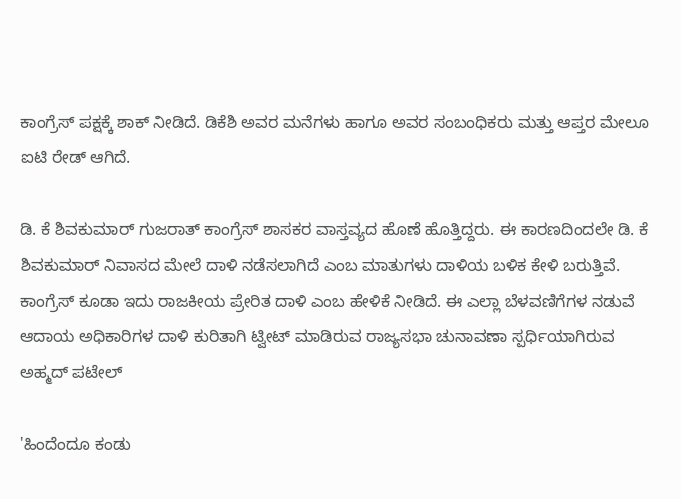ಕಾಂಗ್ರೆಸ್ ಪಕ್ಷಕ್ಕೆ ಶಾಕ್ ನೀಡಿದೆ. ಡಿಕೆಶಿ ಅವರ ಮನೆಗಳು ಹಾಗೂ ಅವರ ಸಂಬಂಧಿಕರು ಮತ್ತು ಆಪ್ತರ ಮೇಲೂ ಐಟಿ ರೇಡ್ ಆಗಿದೆ.

ಡಿ. ಕೆ ಶಿವಕುಮಾರ್ ಗುಜರಾತ್ ಕಾಂಗ್ರೆಸ್ ಶಾಸಕರ ವಾಸ್ತವ್ಯದ ಹೊಣೆ ಹೊತ್ತಿದ್ದರು. ಈ ಕಾರಣದಿಂದಲೇ ಡಿ. ಕೆ ಶಿವಕುಮಾರ್ ನಿವಾಸದ ಮೇಲೆ ದಾಳಿ ನಡೆಸಲಾಗಿದೆ ಎಂಬ ಮಾತುಗಳು ದಾಳಿಯ ಬಳಿಕ ಕೇಳಿ ಬರುತ್ತಿವೆ. ಕಾಂಗ್ರೆಸ್ ಕೂಡಾ ಇದು ರಾಜಕೀಯ ಪ್ರೇರಿತ ದಾಳಿ ಎಂಬ ಹೇಳಿಕೆ ನೀಡಿದೆ. ಈ ಎಲ್ಲಾ ಬೆಳವಣಿಗೆಗಳ ನಡುವೆ ಆದಾಯ ಅಧಿಕಾರಿಗಳ ದಾಳಿ ಕುರಿತಾಗಿ ಟ್ವೀಟ್ ಮಾಡಿರುವ ರಾಜ್ಯಸಭಾ ಚುನಾವಣಾ ಸ್ಪರ್ಧಿಯಾಗಿರುವ ಅಹ್ಮದ್ ಪಟೇಲ್

'ಹಿಂದೆಂದೂ ಕಂಡು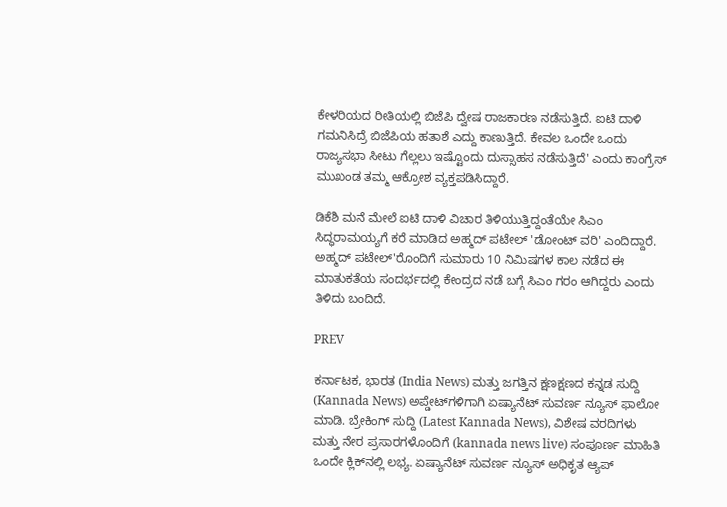ಕೇಳರಿಯದ ರೀತಿಯಲ್ಲಿ ಬಿಜೆಪಿ ದ್ವೇಷ ರಾಜಕಾರಣ ನಡೆಸುತ್ತಿದೆ. ಐಟಿ ದಾಳಿ ಗಮನಿಸಿದ್ರೆ ಬಿಜೆಪಿಯ ಹತಾಶೆ ಎದ್ದು ಕಾಣುತ್ತಿದೆ. ಕೇವಲ ಒಂದೇ ಒಂದು ರಾಜ್ಯಸಭಾ ಸೀಟು ಗೆಲ್ಲಲು ಇಷ್ಟೊಂದು ದುಸ್ಸಾಹಸ ನಡೆಸುತ್ತಿದೆ' ಎಂದು ಕಾಂಗ್ರೆಸ್ ಮುಖಂಡ ತಮ್ಮ ಆಕ್ರೋಶ ವ್ಯಕ್ತಪಡಿಸಿದ್ದಾರೆ.

ಡಿಕೆಶಿ ಮನೆ ಮೇಲೆ ಐಟಿ ದಾಳಿ ವಿಚಾರ ತಿಳಿಯುತ್ತಿದ್ದಂತೆಯೇ ಸಿಎಂ ಸಿದ್ಧರಾಮಯ್ಯಗೆ ಕರೆ ಮಾಡಿದ ಅಹ್ಮದ್ ಪಟೇಲ್ 'ಡೋಂಟ್ ವರಿ' ಎಂದಿದ್ದಾರೆ. ಅಹ್ಮದ್ ಪಟೇಲ್'ರೊಂದಿಗೆ ಸುಮಾರು 10 ನಿಮಿಷಗಳ ಕಾಲ ನಡೆದ ಈ ಮಾತುಕತೆಯ ಸಂದರ್ಭದಲ್ಲಿ ಕೇಂದ್ರದ ನಡೆ ಬಗ್ಗೆ ಸಿಎಂ ಗರಂ ಆಗಿದ್ದರು ಎಂದು ತಿಳಿದು ಬಂದಿದೆ.

PREV

ಕರ್ನಾಟಕ, ಭಾರತ (India News) ಮತ್ತು ಜಗತ್ತಿನ ಕ್ಷಣಕ್ಷಣದ ಕನ್ನಡ ಸುದ್ದಿ (Kannada News) ಅಪ್ಡೇಟ್‌ಗಳಿಗಾಗಿ ಏಷ್ಯಾನೆಟ್ ಸುವರ್ಣ ನ್ಯೂಸ್‌ ಫಾಲೋ ಮಾಡಿ. ಬ್ರೇಕಿಂಗ್ ಸುದ್ದಿ (Latest Kannada News), ವಿಶೇಷ ವರದಿಗಳು ಮತ್ತು ನೇರ ಪ್ರಸಾರಗಳೊಂದಿಗೆ (kannada news live) ಸಂಪೂರ್ಣ ಮಾಹಿತಿ ಒಂದೇ ಕ್ಲಿಕ್‌ನಲ್ಲಿ ಲಭ್ಯ. ಏಷ್ಯಾನೆಟ್ ಸುವರ್ಣ ನ್ಯೂಸ್ ಅಧಿಕೃತ ಆ್ಯಪ್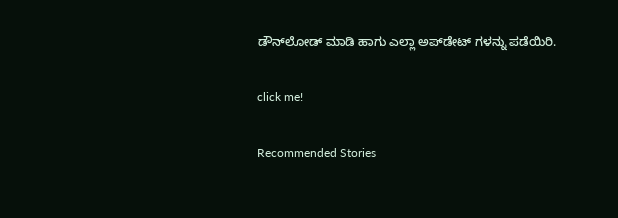ಡೌನ್‌ಲೋಡ್ ಮಾಡಿ ಹಾಗು ಎಲ್ಲಾ ಅಪ್‌ಡೇಟ್ ಗಳನ್ನು ಪಡೆಯಿರಿ.

click me!

Recommended Stories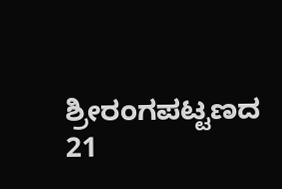ಶ್ರೀರಂಗಪಟ್ಟಣದ 21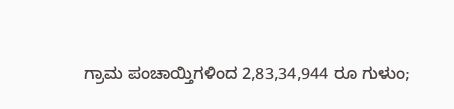ಗ್ರಾಮ ಪಂಚಾಯ್ತಿಗಳಿಂದ 2,83,34,944 ರೂ ಗುಳುಂ;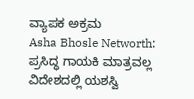ವ್ಯಾಪಕ ಅಕ್ರಮ
Asha Bhosle Networth: ಪ್ರಸಿದ್ಧ ಗಾಯಕಿ ಮಾತ್ರವಲ್ಲ ವಿದೇಶದಲ್ಲಿ ಯಶಸ್ವಿ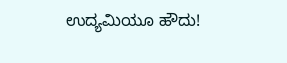ಉದ್ಯಮಿಯೂ ಹೌದು!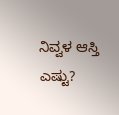ನಿವ್ವಳ ಆಸ್ತಿ ಎಷ್ಟು?